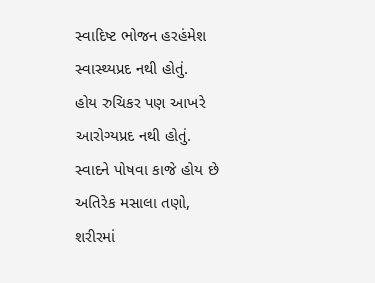સ્વાદિષ્ટ ભોજન હરહંમેશ સ્વાસ્થ્યપ્રદ નથી હોતું.
હોય રુચિકર પણ આખરે આરોગ્યપ્રદ નથી હોતું.
સ્વાદને પોષવા કાજે હોય છે અતિરેક મસાલા તણો,
શરીરમાં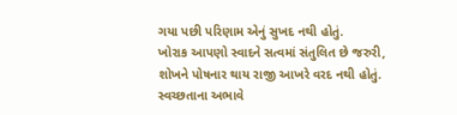ગયા પછી પરિણામ એનું સુખદ નથી હોતું.
ખોરાક આપણો સ્વાદને સત્વમાં સંતુલિત છે જરુરી,
શોખને પોષનાર થાય રાજી આખરે વરદ નથી હોતું.
સ્વચ્છતાના અભાવે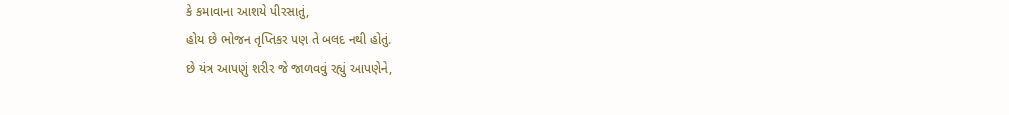કે કમાવાના આશયે પીરસાતું,
હોય છે ભોજન તૃપ્તિકર પણ તે બલદ નથી હોતું.
છે યંત્ર આપણું શરીર જે જાળવવું રહ્યું આપણેને,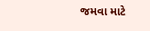જમવા માટે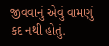જીવવાનું એવું વામણું કદ નથી હોતું.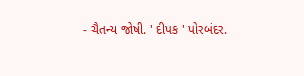- ચૈતન્ય જોષી. ' દીપક ' પોરબંદર.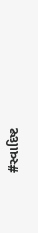#સ્વાદિષ્ટ